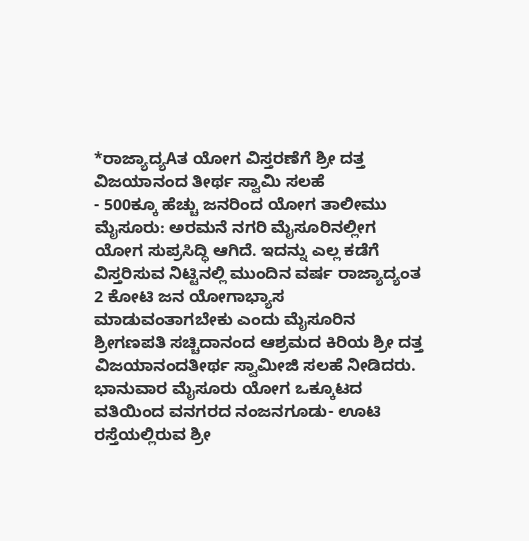*ರಾಜ್ಯಾದ್ಯAತ ಯೋಗ ವಿಸ್ತರಣೆಗೆ ಶ್ರೀ ದತ್ತ ವಿಜಯಾನಂದ ತೀರ್ಥ ಸ್ವಾಮಿ ಸಲಹೆ
- 500ಕ್ಕೂ ಹೆಚ್ಚು ಜನರಿಂದ ಯೋಗ ತಾಲೀಮು
ಮೈಸೂರು: ಅರಮನೆ ನಗರಿ ಮೈಸೂರಿನಲ್ಲೀಗ ಯೋಗ ಸುಪ್ರಸಿದ್ಧಿ ಆಗಿದೆ. ಇದನ್ನು ಎಲ್ಲ ಕಡೆಗೆ ವಿಸ್ತರಿಸುವ ನಿಟ್ಟಿನಲ್ಲಿ ಮುಂದಿನ ವರ್ಷ ರಾಜ್ಯಾದ್ಯಂತ 2 ಕೋಟಿ ಜನ ಯೋಗಾಭ್ಯಾಸ ಮಾಡುವಂತಾಗಬೇಕು ಎಂದು ಮೈಸೂರಿನ ಶ್ರೀಗಣಪತಿ ಸಚ್ಚಿದಾನಂದ ಆಶ್ರಮದ ಕಿರಿಯ ಶ್ರೀ ದತ್ತ ವಿಜಯಾನಂದತೀರ್ಥ ಸ್ವಾಮೀಜಿ ಸಲಹೆ ನೀಡಿದರು.
ಭಾನುವಾರ ಮೈಸೂರು ಯೋಗ ಒಕ್ಕೂಟದ ವತಿಯಿಂದ ವನಗರದ ನಂಜನಗೂಡು- ಊಟಿ ರಸ್ತೆಯಲ್ಲಿರುವ ಶ್ರೀ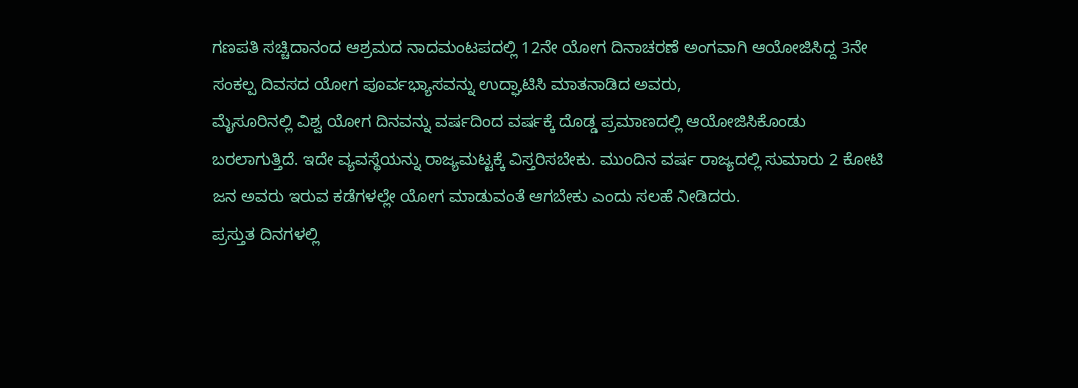ಗಣಪತಿ ಸಚ್ಚಿದಾನಂದ ಆಶ್ರಮದ ನಾದಮಂಟಪದಲ್ಲಿ 12ನೇ ಯೋಗ ದಿನಾಚರಣೆ ಅಂಗವಾಗಿ ಆಯೋಜಿಸಿದ್ದ 3ನೇ ಸಂಕಲ್ಪ ದಿವಸದ ಯೋಗ ಪೂರ್ವಭ್ಯಾಸವನ್ನು ಉದ್ಘಾಟಿಸಿ ಮಾತನಾಡಿದ ಅವರು,
ಮೈಸೂರಿನಲ್ಲಿ ವಿಶ್ವ ಯೋಗ ದಿನವನ್ನು ವರ್ಷದಿಂದ ವರ್ಷಕ್ಕೆ ದೊಡ್ಡ ಪ್ರಮಾಣದಲ್ಲಿ ಆಯೋಜಿಸಿಕೊಂಡು ಬರಲಾಗುತ್ತಿದೆ. ಇದೇ ವ್ಯವಸ್ಥೆಯನ್ನು ರಾಜ್ಯಮಟ್ಟಕ್ಕೆ ವಿಸ್ತರಿಸಬೇಕು. ಮುಂದಿನ ವರ್ಷ ರಾಜ್ಯದಲ್ಲಿ ಸುಮಾರು 2 ಕೋಟಿ ಜನ ಅವರು ಇರುವ ಕಡೆಗಳಲ್ಲೇ ಯೋಗ ಮಾಡುವಂತೆ ಆಗಬೇಕು ಎಂದು ಸಲಹೆ ನೀಡಿದರು.
ಪ್ರಸ್ತುತ ದಿನಗಳಲ್ಲಿ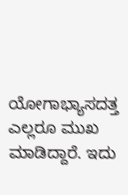ಯೋಗಾಭ್ಯಾಸದತ್ತ ಎಲ್ಲರೂ ಮುಖ ಮಾಡಿದ್ದಾರೆ. ಇದು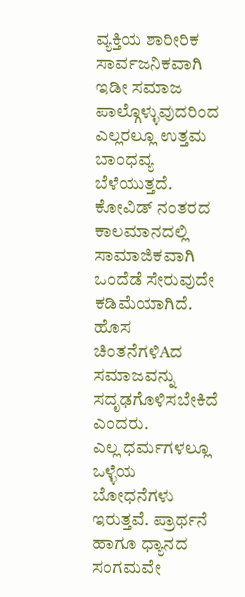ವ್ಯಕ್ತಿಯ ಶಾರೀರಿಕ ಸಾರ್ವಜನಿಕವಾಗಿ ಇಡೀ ಸಮಾಜ ಪಾಲ್ಗೊಳ್ಳುವುದರಿಂದ ಎಲ್ಲರಲ್ಲೂ ಉತ್ತಮ ಬಾಂಧವ್ಯ ಬೆಳೆಯುತ್ತದೆ. ಕೋವಿಡ್ ನಂತರದ ಕಾಲಮಾನದಲ್ಲಿ ಸಾಮಾಜಿಕವಾಗಿ ಒಂದೆಡೆ ಸೇರುವುದೇ ಕಡಿಮೆಯಾಗಿದೆ. ಹೊಸ ಚಿಂತನೆಗಳಿAದ ಸಮಾಜವನ್ನು ಸದೃಢಗೊಳಿಸಬೇಕಿದೆ ಎಂದರು.
ಎಲ್ಲ ಧರ್ಮಗಳಲ್ಲೂ ಒಳ್ಳೆಯ ಬೋಧನೆಗಳು ಇರುತ್ತವೆ. ಪ್ರಾರ್ಥನೆ ಹಾಗೂ ಧ್ಯಾನದ ಸಂಗಮವೇ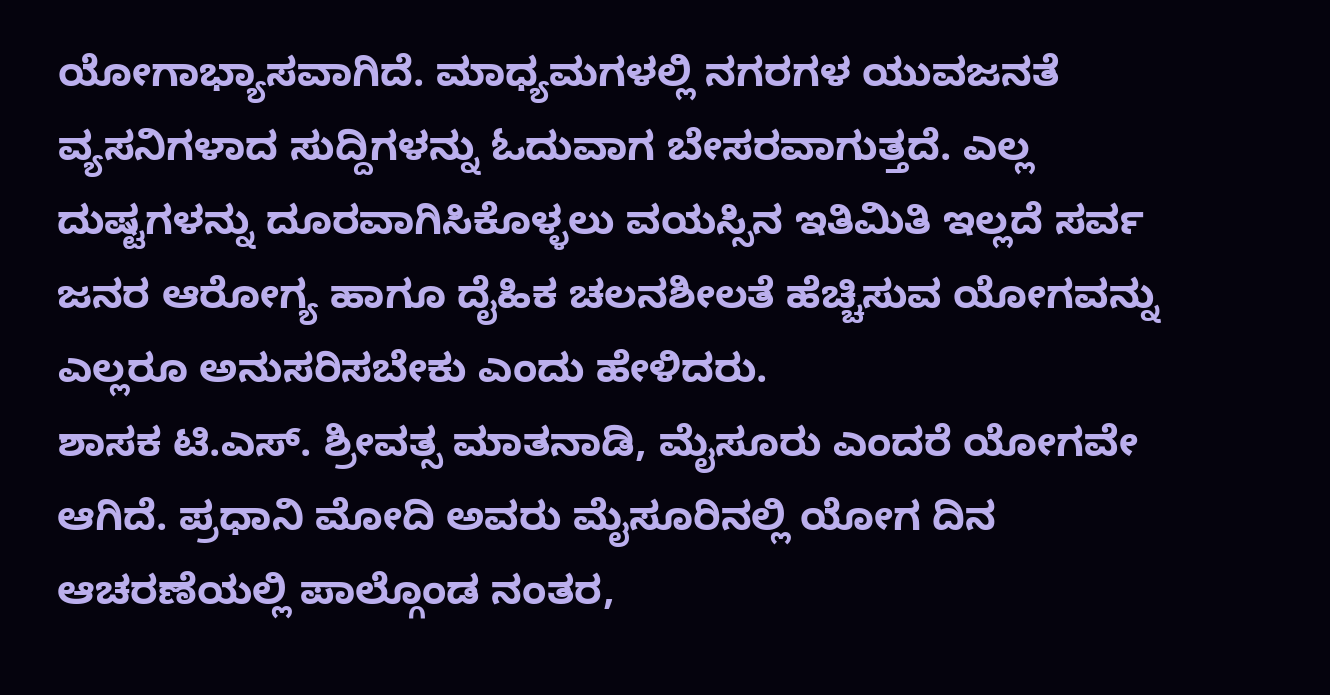ಯೋಗಾಭ್ಯಾಸವಾಗಿದೆ. ಮಾಧ್ಯಮಗಳಲ್ಲಿ ನಗರಗಳ ಯುವಜನತೆ ವ್ಯಸನಿಗಳಾದ ಸುದ್ದಿಗಳನ್ನು ಓದುವಾಗ ಬೇಸರವಾಗುತ್ತದೆ. ಎಲ್ಲ ದುಷ್ಟಗಳನ್ನು ದೂರವಾಗಿಸಿಕೊಳ್ಳಲು ವಯಸ್ಸಿನ ಇತಿಮಿತಿ ಇಲ್ಲದೆ ಸರ್ವ ಜನರ ಆರೋಗ್ಯ ಹಾಗೂ ದೈಹಿಕ ಚಲನಶೀಲತೆ ಹೆಚ್ಚಿಸುವ ಯೋಗವನ್ನು ಎಲ್ಲರೂ ಅನುಸರಿಸಬೇಕು ಎಂದು ಹೇಳಿದರು.
ಶಾಸಕ ಟಿ.ಎಸ್. ಶ್ರೀವತ್ಸ ಮಾತನಾಡಿ, ಮೈಸೂರು ಎಂದರೆ ಯೋಗವೇ ಆಗಿದೆ. ಪ್ರಧಾನಿ ಮೋದಿ ಅವರು ಮೈಸೂರಿನಲ್ಲಿ ಯೋಗ ದಿನ ಆಚರಣೆಯಲ್ಲಿ ಪಾಲ್ಗೊಂಡ ನಂತರ,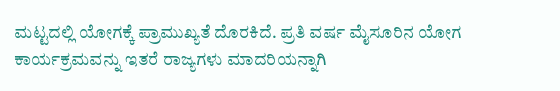ಮಟ್ಟದಲ್ಲಿ ಯೋಗಕ್ಕೆ ಪ್ರಾಮುಖ್ಯತೆ ದೊರಕಿದೆ. ಪ್ರತಿ ವರ್ಷ ಮೈಸೂರಿನ ಯೋಗ ಕಾರ್ಯಕ್ರಮವನ್ನು ಇತರೆ ರಾಜ್ಯಗಳು ಮಾದರಿಯನ್ನಾಗಿ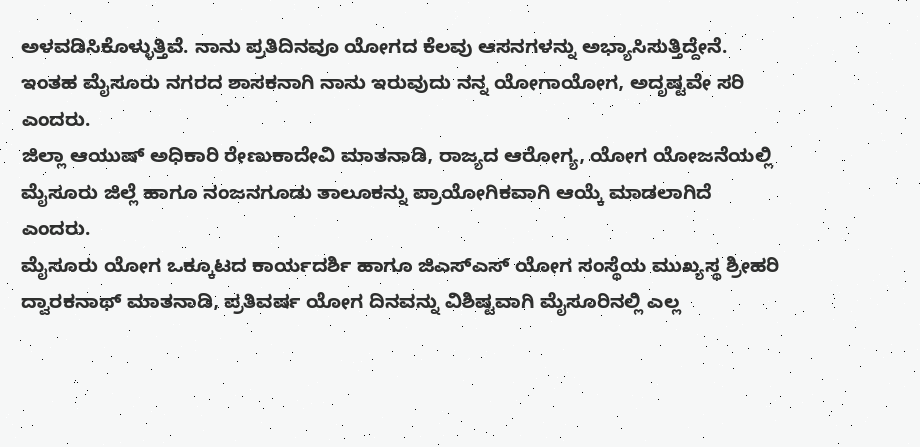ಅಳವಡಿಸಿಕೊಳ್ಳುತ್ತಿವೆ. ನಾನು ಪ್ರತಿದಿನವೂ ಯೋಗದ ಕೆಲವು ಆಸನಗಳನ್ನು ಅಭ್ಯಾಸಿಸುತ್ತಿದ್ದೇನೆ. ಇಂತಹ ಮೈಸೂರು ನಗರದ ಶಾಸಕನಾಗಿ ನಾನು ಇರುವುದು ನನ್ನ ಯೋಗಾಯೋಗ, ಅದೃಷ್ಟವೇ ಸರಿ ಎಂದರು.
ಜಿಲ್ಲಾ ಆಯುಷ್ ಅಧಿಕಾರಿ ರೇಣುಕಾದೇವಿ ಮಾತನಾಡಿ, ರಾಜ್ಯದ ಆರೋಗ್ಯ, ಯೋಗ ಯೋಜನೆಯಲ್ಲಿ ಮೈಸೂರು ಜಿಲ್ಲೆ ಹಾಗೂ ನಂಜನಗೂಡು ತಾಲೂಕನ್ನು ಪ್ರಾಯೋಗಿಕವಾಗಿ ಆಯ್ಕೆ ಮಾಡಲಾಗಿದೆ ಎಂದರು.
ಮೈಸೂರು ಯೋಗ ಒಕ್ಕೂಟದ ಕಾರ್ಯದರ್ಶಿ ಹಾಗೂ ಜಿಎಸ್ಎಸ್ ಯೋಗ ಸಂಸ್ಥೆಯ ಮುಖ್ಯಸ್ಥ ಶ್ರೀಹರಿ ದ್ವಾರಕನಾಥ್ ಮಾತನಾಡಿ, ಪ್ರತಿವರ್ಷ ಯೋಗ ದಿನವನ್ನು ವಿಶಿಷ್ಟವಾಗಿ ಮೈಸೂರಿನಲ್ಲಿ ಎಲ್ಲ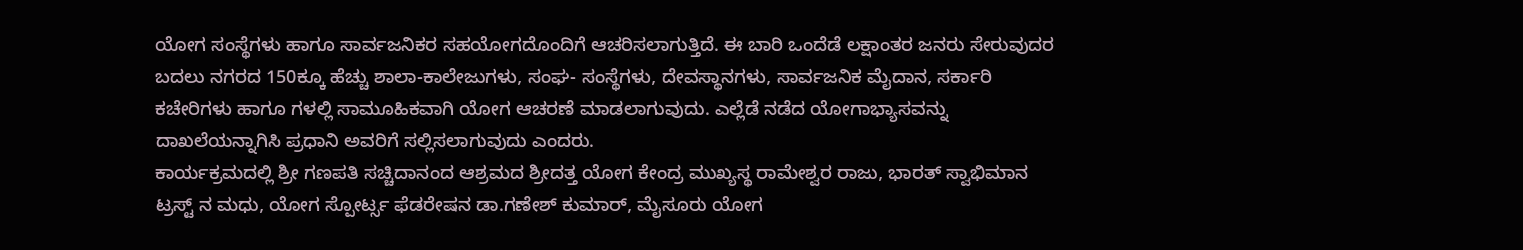ಯೋಗ ಸಂಸ್ಥೆಗಳು ಹಾಗೂ ಸಾರ್ವಜನಿಕರ ಸಹಯೋಗದೊಂದಿಗೆ ಆಚರಿಸಲಾಗುತ್ತಿದೆ. ಈ ಬಾರಿ ಒಂದೆಡೆ ಲಕ್ಷಾಂತರ ಜನರು ಸೇರುವುದರ ಬದಲು ನಗರದ 150ಕ್ಕೂ ಹೆಚ್ಚು ಶಾಲಾ-ಕಾಲೇಜುಗಳು, ಸಂಘ- ಸಂಸ್ಥೆಗಳು, ದೇವಸ್ಥಾನಗಳು, ಸಾರ್ವಜನಿಕ ಮೈದಾನ, ಸರ್ಕಾರಿ ಕಚೇರಿಗಳು ಹಾಗೂ ಗಳಲ್ಲಿ ಸಾಮೂಹಿಕವಾಗಿ ಯೋಗ ಆಚರಣೆ ಮಾಡಲಾಗುವುದು. ಎಲ್ಲೆಡೆ ನಡೆದ ಯೋಗಾಭ್ಯಾಸವನ್ನು ದಾಖಲೆಯನ್ನಾಗಿಸಿ ಪ್ರಧಾನಿ ಅವರಿಗೆ ಸಲ್ಲಿಸಲಾಗುವುದು ಎಂದರು.
ಕಾರ್ಯಕ್ರಮದಲ್ಲಿ ಶ್ರೀ ಗಣಪತಿ ಸಚ್ಚಿದಾನಂದ ಆಶ್ರಮದ ಶ್ರೀದತ್ತ ಯೋಗ ಕೇಂದ್ರ ಮುಖ್ಯಸ್ಥ ರಾಮೇಶ್ವರ ರಾಜು, ಭಾರತ್ ಸ್ವಾಭಿಮಾನ ಟ್ರಸ್ಟ್ ನ ಮಧು, ಯೋಗ ಸ್ಪೋರ್ಟ್ಸ ಫೆಡರೇಷನ ಡಾ.ಗಣೇಶ್ ಕುಮಾರ್, ಮೈಸೂರು ಯೋಗ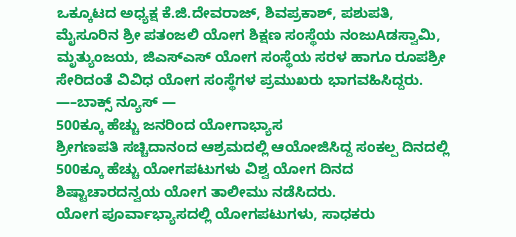ಒಕ್ಕೂಟದ ಅಧ್ಯಕ್ಷ ಕೆ.ಜಿ.ದೇವರಾಜ್, ಶಿವಪ್ರಕಾಶ್, ಪಶುಪತಿ, ಮೈಸೂರಿನ ಶ್ರೀ ಪತಂಜಲಿ ಯೋಗ ಶಿಕ್ಷಣ ಸಂಸ್ಥೆಯ ನಂಜುAಡಸ್ವಾಮಿ, ಮೃತ್ಯುಂಜಯ, ಜಿಎಸ್ಎಸ್ ಯೋಗ ಸಂಸ್ಥೆಯ ಸರಳ ಹಾಗೂ ರೂಪಶ್ರೀ ಸೇರಿದಂತೆ ವಿವಿಧ ಯೋಗ ಸಂಸ್ಥೆಗಳ ಪ್ರಮುಖರು ಭಾಗವಹಿಸಿದ್ದರು.
—–ಬಾಕ್ಸ್ ನ್ಯೂಸ್ —
500ಕ್ಕೂ ಹೆಚ್ಚು ಜನರಿಂದ ಯೋಗಾಭ್ಯಾಸ
ಶ್ರೀಗಣಪತಿ ಸಚ್ಚಿದಾನಂದ ಆಶ್ರಮದಲ್ಲಿ ಆಯೋಜಿಸಿದ್ದ ಸಂಕಲ್ಪ ದಿನದಲ್ಲಿ 500ಕ್ಕೂ ಹೆಚ್ಚು ಯೋಗಪಟುಗಳು ವಿಶ್ವ ಯೋಗ ದಿನದ ಶಿಷ್ಟಾಚಾರದನ್ವಯ ಯೋಗ ತಾಲೀಮು ನಡೆಸಿದರು.
ಯೋಗ ಪೂರ್ವಾಭ್ಯಾಸದಲ್ಲಿ ಯೋಗಪಟುಗಳು, ಸಾಧಕರು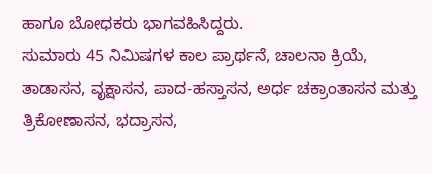ಹಾಗೂ ಬೋಧಕರು ಭಾಗವಹಿಸಿದ್ದರು.
ಸುಮಾರು 45 ನಿಮಿಷಗಳ ಕಾಲ ಪ್ರಾರ್ಥನೆ, ಚಾಲನಾ ಕ್ರಿಯೆ, ತಾಡಾಸನ, ವೃಕ್ಷಾಸನ, ಪಾದ-ಹಸ್ತಾಸನ, ಅರ್ಧ ಚಕ್ರಾಂತಾಸನ ಮತ್ತು ತ್ರಿಕೋಣಾಸನ, ಭದ್ರಾಸನ,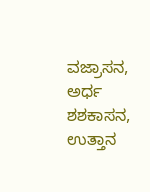ವಜ್ರಾಸನ, ಅರ್ಧ ಶಶಕಾಸನ, ಉತ್ತಾನ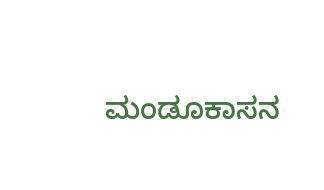ಮಂಡೂಕಾಸನ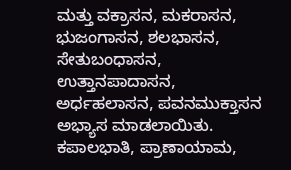ಮತ್ತು ವಕ್ರಾಸನ, ಮಕರಾಸನ, ಭುಜಂಗಾಸನ, ಶಲಭಾಸನ, ಸೇತುಬಂಧಾಸನ, ಉತ್ತಾನಪಾದಾಸನ, ಅರ್ಧಹಲಾಸನ, ಪವನಮುಕ್ತಾಸನ ಅಭ್ಯಾಸ ಮಾಡಲಾಯಿತು. ಕಪಾಲಭಾತಿ, ಪ್ರಾಣಾಯಾಮ,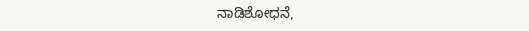ನಾಡಿಶೋಧನೆ,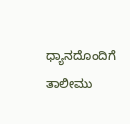ಧ್ಯಾನದೊಂದಿಗೆ ತಾಲೀಮು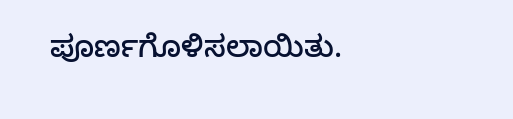ಪೂರ್ಣಗೊಳಿಸಲಾಯಿತು.